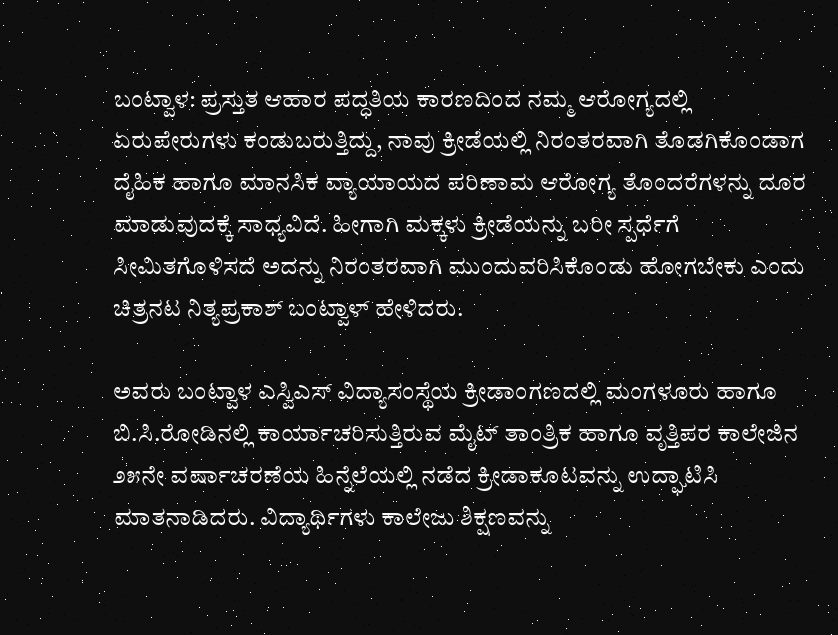ಬಂಟ್ವಾಳ: ಪ್ರಸ್ತುತ ಆಹಾರ ಪದ್ಧತಿಯ ಕಾರಣದಿಂದ ನಮ್ಮ ಆರೋಗ್ಯದಲ್ಲಿ ಏರುಪೇರುಗಳು ಕಂಡುಬರುತ್ತಿದ್ದು, ನಾವು ಕ್ರೀಡೆಯಲ್ಲಿ ನಿರಂತರವಾಗಿ ತೊಡಗಿಕೊಂಡಾಗ ದೈಹಿಕ ಹಾಗೂ ಮಾನಸಿಕ ವ್ಯಾಯಾಯದ ಪರಿಣಾಮ ಆರೋಗ್ಯ ತೊಂದರೆಗಳನ್ನು ದೂರ ಮಾಡುವುದಕ್ಕೆ ಸಾಧ್ಯವಿದೆ. ಹೀಗಾಗಿ ಮಕ್ಕಳು ಕ್ರೀಡೆಯನ್ನು ಬರೀ ಸ್ಪರ್ಧೆಗೆ ಸೀಮಿತಗೊಳಿಸದೆ ಅದನ್ನು ನಿರಂತರವಾಗಿ ಮುಂದುವರಿಸಿಕೊಂಡು ಹೋಗಬೇಕು ಎಂದು ಚಿತ್ರನಟ ನಿತ್ಯಪ್ರಕಾಶ್ ಬಂಟ್ವಾಳ್ ಹೇಳಿದರು.

ಅವರು ಬಂಟ್ವಾಳ ಎಸ್ವಿಎಸ್ ವಿದ್ಯಾಸಂಸ್ಥೆಯ ಕ್ರೀಡಾಂಗಣದಲ್ಲಿ ಮಂಗಳೂರು ಹಾಗೂ ಬಿ.ಸಿ.ರೋಡಿನಲ್ಲಿ ಕಾರ್ಯಾಚರಿಸುತ್ತಿರುವ ಮೈಟ್ ತಾಂತ್ರಿಕ ಹಾಗೂ ವೃತ್ತಿಪರ ಕಾಲೇಜಿನ ೨೫ನೇ ವರ್ಷಾಚರಣೆಯ ಹಿನ್ನೆಲೆಯಲ್ಲಿ ನಡೆದ ಕ್ರೀಡಾಕೂಟವನ್ನು ಉದ್ಘಾಟಿಸಿ ಮಾತನಾಡಿದರು. ವಿದ್ಯಾರ್ಥಿಗಳು ಕಾಲೇಜು ಶಿಕ್ಷಣವನ್ನು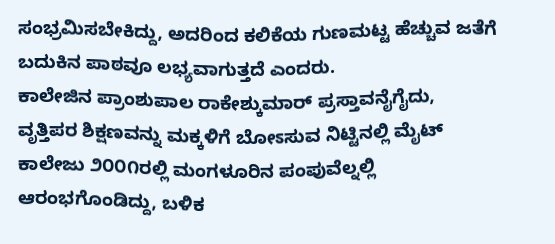ಸಂಭ್ರಮಿಸಬೇಕಿದ್ದು, ಅದರಿಂದ ಕಲಿಕೆಯ ಗುಣಮಟ್ಟ ಹೆಚ್ಚುವ ಜತೆಗೆ ಬದುಕಿನ ಪಾಠವೂ ಲಭ್ಯವಾಗುತ್ತದೆ ಎಂದರು.
ಕಾಲೇಜಿನ ಪ್ರಾಂಶುಪಾಲ ರಾಕೇಶ್ಕುಮಾರ್ ಪ್ರಸ್ತಾವನೈಗೈದು, ವೃತ್ತಿಪರ ಶಿಕ್ಷಣವನ್ನು ಮಕ್ಕಳಿಗೆ ಬೋಽಸುವ ನಿಟ್ಟಿನಲ್ಲಿ ಮೈಟ್ ಕಾಲೇಜು ೨೦೦೧ರಲ್ಲಿ ಮಂಗಳೂರಿನ ಪಂಪುವೆಲ್ನಲ್ಲಿ ಆರಂಭಗೊಂಡಿದ್ದು, ಬಳಿಕ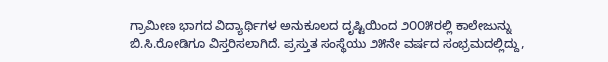ಗ್ರಾಮೀಣ ಭಾಗದ ವಿದ್ಯಾರ್ಥಿಗಳ ಅನುಕೂಲದ ದೃಷ್ಟಿಯಿಂದ ೨೦೦೫ರಲ್ಲಿ ಕಾಲೇಜುನ್ನು ಬಿ.ಸಿ.ರೋಡಿಗೂ ವಿಸ್ತರಿಸಲಾಗಿದೆ. ಪ್ರಸ್ತುತ ಸಂಸ್ಥೆಯು ೨೫ನೇ ವರ್ಷದ ಸಂಭ್ರಮದಲ್ಲಿದ್ದು,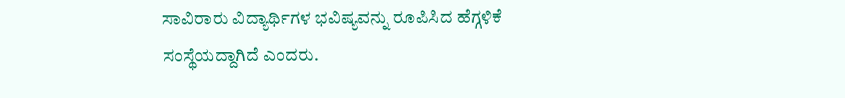ಸಾವಿರಾರು ವಿದ್ಯಾರ್ಥಿಗಳ ಭವಿಷ್ಯವನ್ನು ರೂಪಿಸಿದ ಹೆಗ್ಗಳಿಕೆ ಸಂಸ್ಥೆಯದ್ದಾಗಿದೆ ಎಂದರು.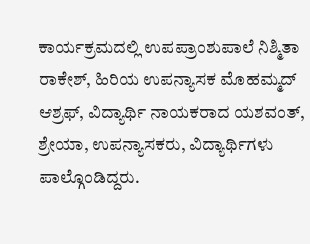ಕಾರ್ಯಕ್ರಮದಲ್ಲಿ ಉಪಪ್ರಾಂಶುಪಾಲೆ ನಿಶ್ಮಿತಾ ರಾಕೇಶ್, ಹಿರಿಯ ಉಪನ್ಯಾಸಕ ಮೊಹಮ್ಮದ್ ಆಶ್ರಫ್, ವಿದ್ಯಾರ್ಥಿ ನಾಯಕರಾದ ಯಶವಂತ್, ಶ್ರೇಯಾ, ಉಪನ್ಯಾಸಕರು, ವಿದ್ಯಾರ್ಥಿಗಳು ಪಾಲ್ಗೊಂಡಿದ್ದರು.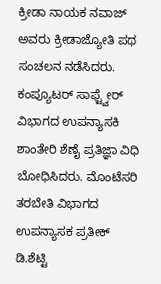ಕ್ರೀಡಾ ನಾಯಕ ನವಾಜ್ ಅವರು ಕ್ರೀಡಾಜ್ಯೋತಿ ಪಥ ಸಂಚಲನ ನಡೆಸಿದರು. ಕಂಪ್ಯೂಟರ್ ಸಾಫ್ಟ್ವೇರ್ ವಿಭಾಗದ ಉಪನ್ಯಾಸಕಿ ಶಾಂತೇರಿ ಶೆಣೈ ಪ್ರತಿಜ್ಞಾ ವಿಧಿ ಬೋಧಿಸಿದರು. ಮೊಂಟೆಸರಿ ತರಬೇತಿ ವಿಭಾಗದ ಉಪನ್ಯಾಸಕ ಪ್ರತೀಕ್ ಡಿ.ಶೆಟ್ಟಿ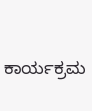ಕಾರ್ಯಕ್ರಮ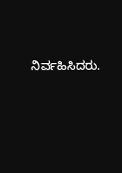ನಿರ್ವಹಿಸಿದರು.